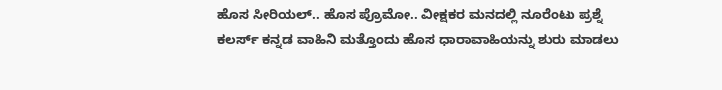ಹೊಸ ಸೀರಿಯಲ್.. ಹೊಸ ಪ್ರೊಮೋ.. ವೀಕ್ಷಕರ ಮನದಲ್ಲಿ ನೂರೆಂಟು ಪ್ರಶ್ನೆ
ಕಲರ್ಸ್ ಕನ್ನಡ ವಾಹಿನಿ ಮತ್ತೊಂದು ಹೊಸ ಧಾರಾವಾಹಿಯನ್ನು ಶುರು ಮಾಡಲು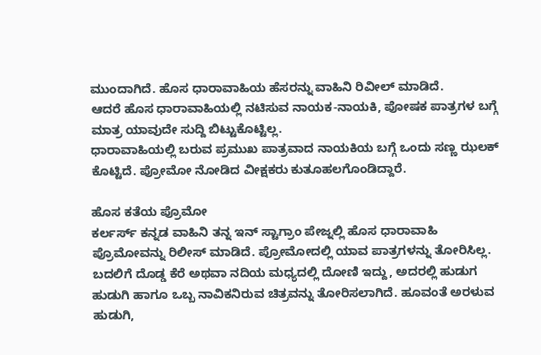ಮುಂದಾಗಿದೆ. ಹೊಸ ಧಾರಾವಾಹಿಯ ಹೆಸರನ್ನು ವಾಹಿನಿ ರಿವೀಲ್ ಮಾಡಿದೆ.
ಆದರೆ ಹೊಸ ಧಾರಾವಾಹಿಯಲ್ಲಿ ನಟಿಸುವ ನಾಯಕ-ನಾಯಕಿ, ಪೋಷಕ ಪಾತ್ರಗಳ ಬಗ್ಗೆ ಮಾತ್ರ ಯಾವುದೇ ಸುದ್ದಿ ಬಿಟ್ಟುಕೊಟ್ಟಿಲ್ಲ.
ಧಾರಾವಾಹಿಯಲ್ಲಿ ಬರುವ ಪ್ರಮುಖ ಪಾತ್ರವಾದ ನಾಯಕಿಯ ಬಗ್ಗೆ ಒಂದು ಸಣ್ಣ ಝಲಕ್ ಕೊಟ್ಟಿದೆ. ಪ್ರೋಮೋ ನೋಡಿದ ವೀಕ್ಷಕರು ಕುತೂಹಲಗೊಂಡಿದ್ದಾರೆ.

ಹೊಸ ಕತೆಯ ಪ್ರೊಮೋ
ಕರ್ಲರ್ಸ್ ಕನ್ನಡ ವಾಹಿನಿ ತನ್ನ ಇನ್ ಸ್ಟಾಗ್ರಾಂ ಪೇಜ್ನಲ್ಲಿ ಹೊಸ ಧಾರಾವಾಹಿ ಪ್ರೊಮೋವನ್ನು ರಿಲೀಸ್ ಮಾಡಿದೆ. ಪ್ರೋಮೋದಲ್ಲಿ ಯಾವ ಪಾತ್ರಗಳನ್ನು ತೋರಿಸಿಲ್ಲ. ಬದಲಿಗೆ ದೊಡ್ಡ ಕೆರೆ ಅಥವಾ ನದಿಯ ಮಧ್ಯದಲ್ಲಿ ದೋಣಿ ಇದ್ದು, ಅದರಲ್ಲಿ ಹುಡುಗ ಹುಡುಗಿ ಹಾಗೂ ಒಬ್ಬ ನಾವಿಕನಿರುವ ಚಿತ್ರವನ್ನು ತೋರಿಸಲಾಗಿದೆ. ಹೂವಂತೆ ಅರಳುವ ಹುಡುಗಿ,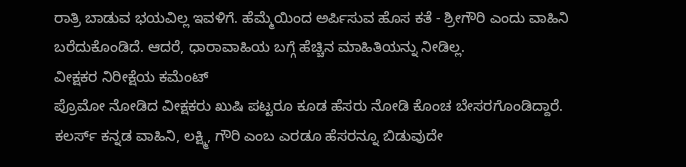ರಾತ್ರಿ ಬಾಡುವ ಭಯವಿಲ್ಲ ಇವಳಿಗೆ. ಹೆಮ್ಮೆಯಿಂದ ಅರ್ಪಿಸುವ ಹೊಸ ಕತೆ - ಶ್ರೀಗೌರಿ ಎಂದು ವಾಹಿನಿ ಬರೆದುಕೊಂಡಿದೆ. ಆದರೆ, ಧಾರಾವಾಹಿಯ ಬಗ್ಗೆ ಹೆಚ್ಚಿನ ಮಾಹಿತಿಯನ್ನು ನೀಡಿಲ್ಲ.
ವೀಕ್ಷಕರ ನಿರೀಕ್ಷೆಯ ಕಮೆಂಟ್
ಪ್ರೊಮೋ ನೋಡಿದ ವೀಕ್ಷಕರು ಖುಷಿ ಪಟ್ಟರೂ ಕೂಡ ಹೆಸರು ನೋಡಿ ಕೊಂಚ ಬೇಸರಗೊಂಡಿದ್ದಾರೆ. ಕಲರ್ಸ್ ಕನ್ನಡ ವಾಹಿನಿ, ಲಕ್ಷ್ಮಿ, ಗೌರಿ ಎಂಬ ಎರಡೂ ಹೆಸರನ್ನೂ ಬಿಡುವುದೇ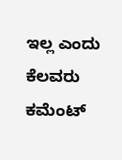ಇಲ್ಲ ಎಂದು ಕೆಲವರು ಕಮೆಂಟ್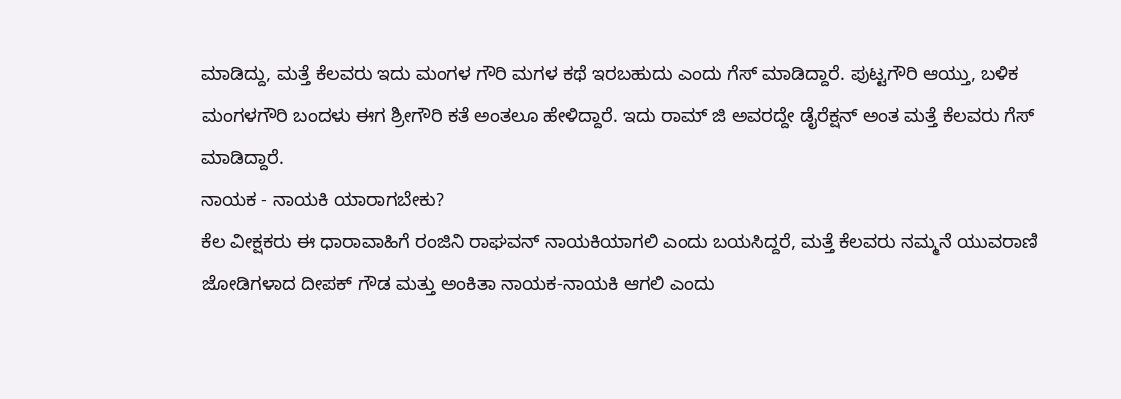ಮಾಡಿದ್ದು, ಮತ್ತೆ ಕೆಲವರು ಇದು ಮಂಗಳ ಗೌರಿ ಮಗಳ ಕಥೆ ಇರಬಹುದು ಎಂದು ಗೆಸ್ ಮಾಡಿದ್ದಾರೆ. ಪುಟ್ಟಗೌರಿ ಆಯ್ತು, ಬಳಿಕ ಮಂಗಳಗೌರಿ ಬಂದಳು ಈಗ ಶ್ರೀಗೌರಿ ಕತೆ ಅಂತಲೂ ಹೇಳಿದ್ದಾರೆ. ಇದು ರಾಮ್ ಜಿ ಅವರದ್ದೇ ಡೈರೆಕ್ಷನ್ ಅಂತ ಮತ್ತೆ ಕೆಲವರು ಗೆಸ್ ಮಾಡಿದ್ದಾರೆ.
ನಾಯಕ - ನಾಯಕಿ ಯಾರಾಗಬೇಕು?
ಕೆಲ ವೀಕ್ಷಕರು ಈ ಧಾರಾವಾಹಿಗೆ ರಂಜಿನಿ ರಾಘವನ್ ನಾಯಕಿಯಾಗಲಿ ಎಂದು ಬಯಸಿದ್ದರೆ, ಮತ್ತೆ ಕೆಲವರು ನಮ್ಮನೆ ಯುವರಾಣಿ ಜೋಡಿಗಳಾದ ದೀಪಕ್ ಗೌಡ ಮತ್ತು ಅಂಕಿತಾ ನಾಯಕ-ನಾಯಕಿ ಆಗಲಿ ಎಂದು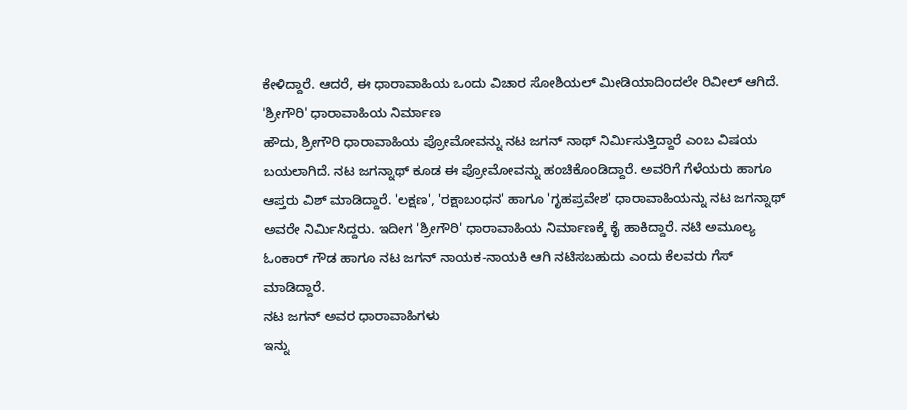ಕೇಳಿದ್ದಾರೆ. ಆದರೆ, ಈ ಧಾರಾವಾಹಿಯ ಒಂದು ವಿಚಾರ ಸೋಶಿಯಲ್ ಮೀಡಿಯಾದಿಂದಲೇ ರಿವೀಲ್ ಆಗಿದೆ.
'ಶ್ರೀಗೌರಿ' ಧಾರಾವಾಹಿಯ ನಿರ್ಮಾಣ
ಹೌದು, ಶ್ರೀಗೌರಿ ಧಾರಾವಾಹಿಯ ಪ್ರೋಮೋವನ್ನು ನಟ ಜಗನ್ ನಾಥ್ ನಿರ್ಮಿಸುತ್ತಿದ್ದಾರೆ ಎಂಬ ವಿಷಯ ಬಯಲಾಗಿದೆ. ನಟ ಜಗನ್ನಾಥ್ ಕೂಡ ಈ ಪ್ರೋಮೋವನ್ನು ಹಂಚಿಕೊಂಡಿದ್ದಾರೆ. ಅವರಿಗೆ ಗೆಳೆಯರು ಹಾಗೂ ಆಪ್ತರು ವಿಶ್ ಮಾಡಿದ್ದಾರೆ. 'ಲಕ್ಷಣ', 'ರಕ್ಷಾಬಂಧನ' ಹಾಗೂ 'ಗೃಹಪ್ರವೇಶ' ಧಾರಾವಾಹಿಯನ್ನು ನಟ ಜಗನ್ನಾಥ್ ಅವರೇ ನಿರ್ಮಿಸಿದ್ದರು. ಇದೀಗ 'ಶ್ರೀಗೌರಿ' ಧಾರಾವಾಹಿಯ ನಿರ್ಮಾಣಕ್ಕೆ ಕೈ ಹಾಕಿದ್ದಾರೆ. ನಟಿ ಅಮೂಲ್ಯ ಓಂಕಾರ್ ಗೌಡ ಹಾಗೂ ನಟ ಜಗನ್ ನಾಯಕ-ನಾಯಕಿ ಆಗಿ ನಟಿಸಬಹುದು ಎಂದು ಕೆಲವರು ಗೆಸ್ ಮಾಡಿದ್ದಾರೆ.
ನಟ ಜಗನ್ ಅವರ ಧಾರಾವಾಹಿಗಳು
ಇನ್ನು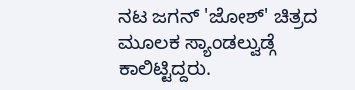ನಟ ಜಗನ್ 'ಜೋಶ್' ಚಿತ್ರದ ಮೂಲಕ ಸ್ಯಾಂಡಲ್ವುಡ್ಗೆ ಕಾಲಿಟ್ಟಿದ್ದರು.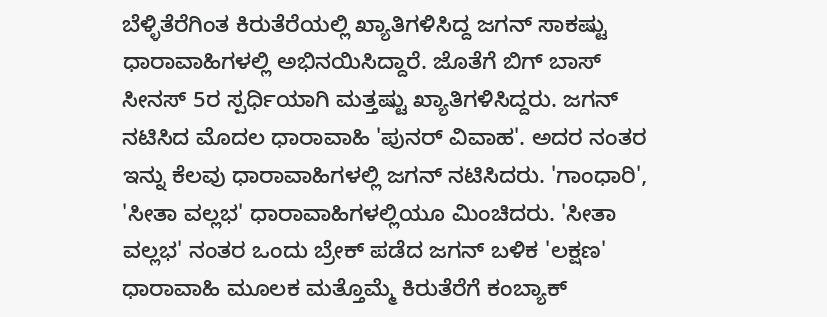ಬೆಳ್ಳಿತೆರೆಗಿಂತ ಕಿರುತೆರೆಯಲ್ಲಿ ಖ್ಯಾತಿಗಳಿಸಿದ್ದ ಜಗನ್ ಸಾಕಷ್ಟು ಧಾರಾವಾಹಿಗಳಲ್ಲಿ ಅಭಿನಯಿಸಿದ್ದಾರೆ. ಜೊತೆಗೆ ಬಿಗ್ ಬಾಸ್ ಸೀನಸ್ 5ರ ಸ್ಪರ್ಧಿಯಾಗಿ ಮತ್ತಷ್ಟು ಖ್ಯಾತಿಗಳಿಸಿದ್ದರು. ಜಗನ್ ನಟಿಸಿದ ಮೊದಲ ಧಾರಾವಾಹಿ 'ಪುನರ್ ವಿವಾಹ'. ಅದರ ನಂತರ ಇನ್ನು ಕೆಲವು ಧಾರಾವಾಹಿಗಳಲ್ಲಿ ಜಗನ್ ನಟಿಸಿದರು. 'ಗಾಂಧಾರಿ', 'ಸೀತಾ ವಲ್ಲಭ' ಧಾರಾವಾಹಿಗಳಲ್ಲಿಯೂ ಮಿಂಚಿದರು. 'ಸೀತಾ ವಲ್ಲಭ' ನಂತರ ಒಂದು ಬ್ರೇಕ್ ಪಡೆದ ಜಗನ್ ಬಳಿಕ 'ಲಕ್ಷಣ' ಧಾರಾವಾಹಿ ಮೂಲಕ ಮತ್ತೊಮ್ಮೆ ಕಿರುತೆರೆಗೆ ಕಂಬ್ಯಾಕ್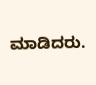ಮಾಡಿದರು.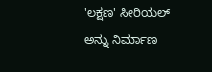'ಲಕ್ಷಣ' ಸೀರಿಯಲ್ ಅನ್ನು ನಿರ್ಮಾಣ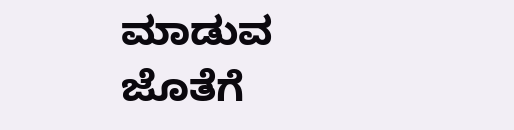ಮಾಡುವ ಜೊತೆಗೆ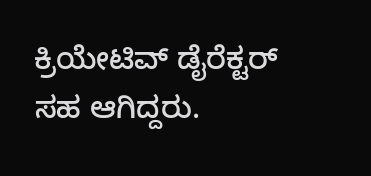ಕ್ರಿಯೇಟಿವ್ ಡೈರೆಕ್ಟರ್ ಸಹ ಆಗಿದ್ದರು.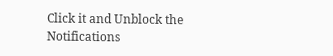Click it and Unblock the Notifications